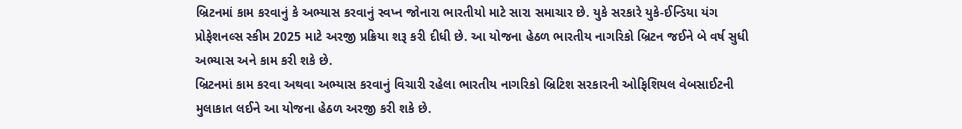બ્રિટનમાં કામ કરવાનું કે અભ્યાસ કરવાનું સ્વપ્ન જોનારા ભારતીયો માટે સારા સમાચાર છે. યુકે સરકારે યુકે-ઈન્ડિયા યંગ પ્રોફેશનલ્સ સ્કીમ 2025 માટે અરજી પ્રક્રિયા શરૂ કરી દીધી છે. આ યોજના હેઠળ ભારતીય નાગરિકો બ્રિટન જઈને બે વર્ષ સુધી અભ્યાસ અને કામ કરી શકે છે.
બ્રિટનમાં કામ કરવા અથવા અભ્યાસ કરવાનું વિચારી રહેલા ભારતીય નાગરિકો બ્રિટિશ સરકારની ઓફિશિયલ વેબસાઈટની મુલાકાત લઈને આ યોજના હેઠળ અરજી કરી શકે છે.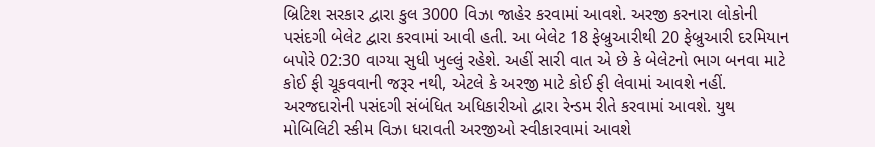બ્રિટિશ સરકાર દ્વારા કુલ 3000 વિઝા જાહેર કરવામાં આવશે. અરજી કરનારા લોકોની પસંદગી બેલેટ દ્વારા કરવામાં આવી હતી. આ બેલેટ 18 ફેબ્રુઆરીથી 20 ફેબ્રુઆરી દરમિયાન બપોરે 02:30 વાગ્યા સુધી ખુલ્લું રહેશે. અહીં સારી વાત એ છે કે બેલેટનો ભાગ બનવા માટે કોઈ ફી ચૂકવવાની જરૂર નથી, એટલે કે અરજી માટે કોઈ ફી લેવામાં આવશે નહીં. અરજદારોની પસંદગી સંબંધિત અધિકારીઓ દ્વારા રેન્ડમ રીતે કરવામાં આવશે. યુથ મોબિલિટી સ્કીમ વિઝા ધરાવતી અરજીઓ સ્વીકારવામાં આવશે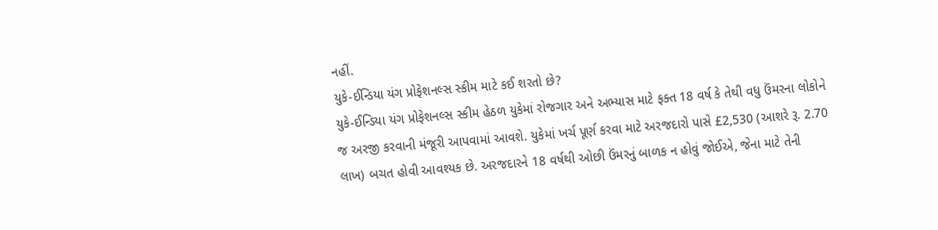નહીં.
યુકે-ઈન્ડિયા યંગ પ્રોફેશનલ્સ સ્કીમ માટે કઈ શરતો છે?
યુકે-ઈન્ડિયા યંગ પ્રોફેશનલ્સ સ્કીમ હેઠળ યુકેમાં રોજગાર અને અભ્યાસ માટે ફક્ત 18 વર્ષ કે તેથી વધુ ઉંમરના લોકોને જ અરજી કરવાની મંજૂરી આપવામાં આવશે. યુકેમાં ખર્ચ પૂર્ણ કરવા માટે અરજદારો પાસે £2,530 (આશરે રૂ. 2.70 લાખ) બચત હોવી આવશ્યક છે. અરજદારને 18 વર્ષથી ઓછી ઉંમરનું બાળક ન હોવું જોઈએ, જેના માટે તેની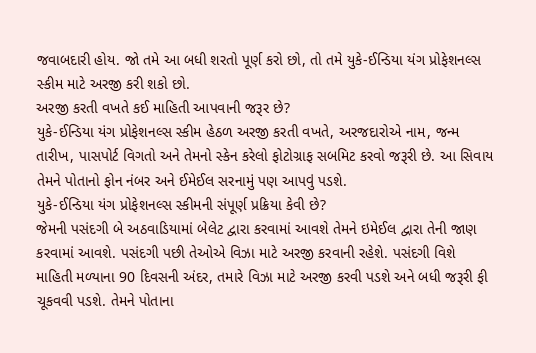જવાબદારી હોય. જો તમે આ બધી શરતો પૂર્ણ કરો છો, તો તમે યુકે-ઈન્ડિયા યંગ પ્રોફેશનલ્સ સ્કીમ માટે અરજી કરી શકો છો.
અરજી કરતી વખતે કઈ માહિતી આપવાની જરૂર છે?
યુકે-ઈન્ડિયા યંગ પ્રોફેશનલ્સ સ્કીમ હેઠળ અરજી કરતી વખતે, અરજદારોએ નામ, જન્મ તારીખ, પાસપોર્ટ વિગતો અને તેમનો સ્કેન કરેલો ફોટોગ્રાફ સબમિટ કરવો જરૂરી છે. આ સિવાય તેમને પોતાનો ફોન નંબર અને ઈમેઈલ સરનામું પણ આપવું પડશે.
યુકે-ઈન્ડિયા યંગ પ્રોફેશનલ્સ સ્કીમની સંપૂર્ણ પ્રક્રિયા કેવી છે?
જેમની પસંદગી બે અઠવાડિયામાં બેલેટ દ્વારા કરવામાં આવશે તેમને ઇમેઈલ દ્વારા તેની જાણ કરવામાં આવશે. પસંદગી પછી તેઓએ વિઝા માટે અરજી કરવાની રહેશે. પસંદગી વિશે માહિતી મળ્યાના 90 દિવસની અંદર, તમારે વિઝા માટે અરજી કરવી પડશે અને બધી જરૂરી ફી ચૂકવવી પડશે. તેમને પોતાના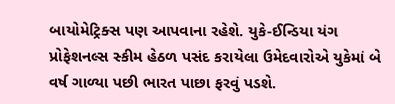બાયોમેટ્રિક્સ પણ આપવાના રહેશે. યુકે-ઈન્ડિયા યંગ પ્રોફેશનલ્સ સ્કીમ હેઠળ પસંદ કરાયેલા ઉમેદવારોએ યુકેમાં બે વર્ષ ગાળ્યા પછી ભારત પાછા ફરવું પડશે.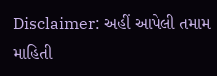Disclaimer: અહીં આપેલી તમામ માહિતી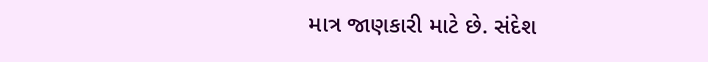માત્ર જાણકારી માટે છે. સંદેશ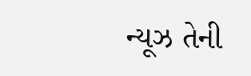ન્યૂઝ તેની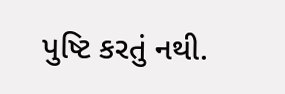પુષ્ટિ કરતું નથી.